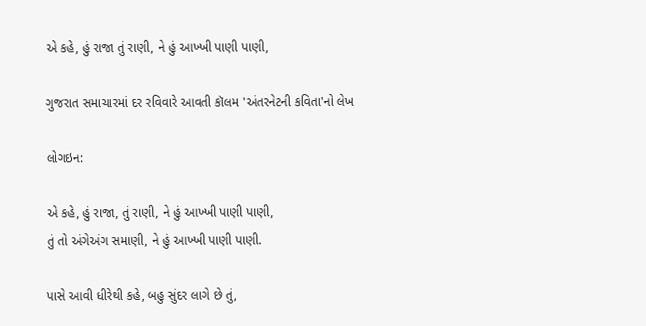એ કહે, હું રાજા તું રાણી, ને હું આખ્ખી પાણી પાણી,

ગુજરાત સમાચારમાં દર રવિવારે આવતી કૉલમ 'અંતરનેટની કવિતા'નો લેખ

લોગઇન:

એ કહે, હું રાજા, તું રાણી, ને હું આખ્ખી પાણી પાણી,
તું તો અંગેઅંગ સમાણી, ને હું આખ્ખી પાણી પાણી.

પાસે આવી ધીરેથી કહે, બહુ સુંદર લાગે છે તું,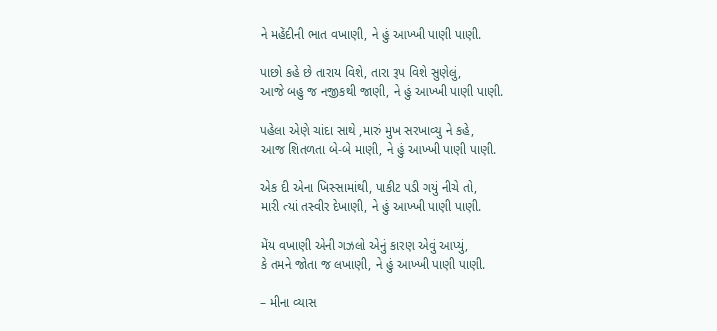ને મહેંદીની ભાત વખાણી, ને હું આખ્ખી પાણી પાણી.

પાછો કહે છે તારાય વિશે, તારા રૂપ વિશે સુણેલું,
આજે બહુ જ નજીકથી જાણી, ને હું આખ્ખી પાણી પાણી.

પહેલા એણે ચાંદા સાથે ,મારું મુખ સરખાવ્યુ ને કહે,
આજ શિતળતા બે-બે માણી, ને હું આખ્ખી પાણી પાણી.

એક દી એના ખિસ્સામાંથી, પાકીટ પડી ગયું નીચે તો,
મારી ત્યાં તસ્વીર દેખાણી, ને હું આખ્ખી પાણી પાણી.

મેંય વખાણી એની ગઝલો એનું કારણ એવું આપ્યું,
કે તમને જોતા જ લખાણી, ને હું આખ્ખી પાણી પાણી.

– મીના વ્યાસ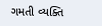ગમતી વ્યક્તિ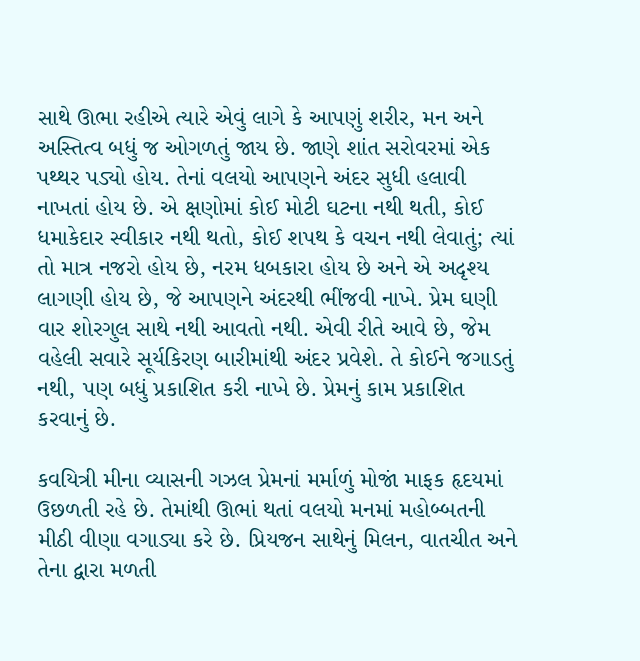સાથે ઊભા રહીએ ત્યારે એવું લાગે કે આપણું શરીર, મન અને અસ્તિત્વ બધું જ ઓગળતું જાય છે. જાણે શાંત સરોવરમાં એક પથ્થર પડ્યો હોય. તેનાં વલયો આપણને અંદર સુધી હલાવી નાખતાં હોય છે. એ ક્ષણોમાં કોઈ મોટી ઘટના નથી થતી, કોઈ ધમાકેદાર સ્વીકાર નથી થતો, કોઈ શપથ કે વચન નથી લેવાતું; ત્યાં તો માત્ર નજરો હોય છે, નરમ ધબકારા હોય છે અને એ અદૃશ્ય લાગણી હોય છે, જે આપણને અંદરથી ભીંજવી નાખે. પ્રેમ ઘણી વાર શોરગુલ સાથે નથી આવતો નથી. એવી રીતે આવે છે, જેમ વહેલી સવારે સૂર્યકિરણ બારીમાંથી અંદર પ્રવેશે. તે કોઈને જગાડતું નથી, પણ બધું પ્રકાશિત કરી નાખે છે. પ્રેમનું કામ પ્રકાશિત કરવાનું છે.

કવયિત્રી મીના વ્યાસની ગઝલ પ્રેમનાં મર્માળું મોજાં માફક હૃદયમાં ઉછળતી રહે છે. તેમાંથી ઊભાં થતાં વલયો મનમાં મહોબ્બતની મીઠી વીણા વગાડ્યા કરે છે. પ્રિયજન સાથેનું મિલન, વાતચીત અને તેના દ્વારા મળતી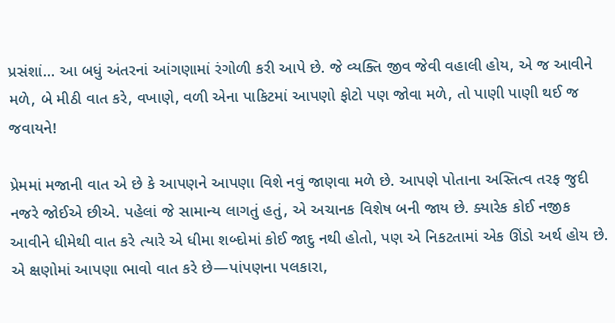પ્રસંશાં… આ બધું અંતરનાં આંગણામાં રંગોળી કરી આપે છે. જે વ્યક્તિ જીવ જેવી વહાલી હોય, એ જ આવીને મળે, બે મીઠી વાત કરે, વખાણે, વળી એના પાકિટમાં આપણો ફોટો પણ જોવા મળે, તો પાણી પાણી થઈ જ જવાયને!

પ્રેમમાં મજાની વાત એ છે કે આપણને આપણા વિશે નવું જાણવા મળે છે. આપણે પોતાના અસ્તિત્વ તરફ જુદી નજરે જોઈએ છીએ. પહેલાં જે સામાન્ય લાગતું હતું, એ અચાનક વિશેષ બની જાય છે. ક્યારેક કોઈ નજીક આવીને ધીમેથી વાત કરે ત્યારે એ ધીમા શબ્દોમાં કોઈ જાદુ નથી હોતો, પણ એ નિકટતામાં એક ઊંડો અર્થ હોય છે. એ ક્ષણોમાં આપણા ભાવો વાત કરે છે—પાંપણના પલકારા,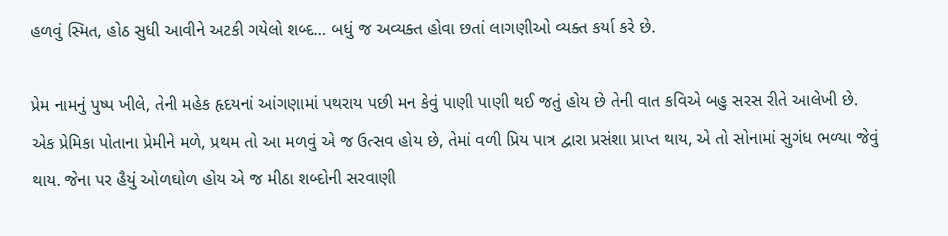હળવું સ્મિત, હોઠ સુધી આવીને અટકી ગયેલો શબ્દ… બધું જ અવ્યક્ત હોવા છતાં લાગણીઓ વ્યક્ત કર્યા કરે છે.

પ્રેમ નામનું પુષ્પ ખીલે, તેની મહેક હૃદયનાં આંગણામાં પથરાય પછી મન કેવું પાણી પાણી થઈ જતું હોય છે તેની વાત કવિએ બહુ સરસ રીતે આલેખી છે. એક પ્રેમિકા પોતાના પ્રેમીને મળે, પ્રથમ તો આ મળવું એ જ ઉત્સવ હોય છે, તેમાં વળી પ્રિય પાત્ર દ્વારા પ્રસંશા પ્રાપ્ત થાય, એ તો સોનામાં સુગંધ ભળ્યા જેવું થાય. જેના પર હૈયું ઓળઘોળ હોય એ જ મીઠા શબ્દોની સરવાણી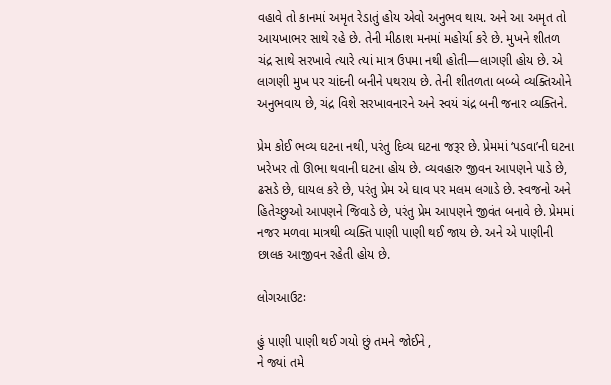વહાવે તો કાનમાં અમૃત રેડાતું હોય એવો અનુભવ થાય. અને આ અમૃત તો આયખાભર સાથે રહે છે. તેની મીઠાશ મનમાં મહોર્યા કરે છે. મુખને શીતળ ચંદ્ર સાથે સરખાવે ત્યારે ત્યાં માત્ર ઉપમા નથી હોતી—લાગણી હોય છે. એ લાગણી મુખ પર ચાંદની બનીને પથરાય છે. તેની શીતળતા બબ્બે વ્યક્તિઓને અનુભવાય છે, ચંદ્ર વિશે સરખાવનારને અને સ્વયં ચંદ્ર બની જનાર વ્યક્તિને.

પ્રેમ કોઈ ભવ્ય ઘટના નથી, પરંતુ દિવ્ય ઘટના જરૂર છે. પ્રેમમાં ‘પડવા’ની ઘટના ખરેખર તો ઊભા થવાની ઘટના હોય છે. વ્યવહારુ જીવન આપણને પાડે છે, ઢસડે છે, ઘાયલ કરે છે, પરંતુ પ્રેમ એ ઘાવ પર મલમ લગાડે છે. સ્વજનો અને હિતેચ્છુઓ આપણને જિવાડે છે, પરંતુ પ્રેમ આપણને જીવંત બનાવે છે. પ્રેમમાં નજર મળવા માત્રથી વ્યક્તિ પાણી પાણી થઈ જાય છે. અને એ પાણીની છાલક આજીવન રહેતી હોય છે.

લોગઆઉટઃ

હું પાણી પાણી થઈ ગયો છું તમને જોઈને ,
ને જ્યાં તમે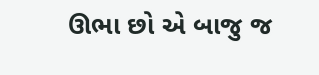ઊભા છો એ બાજુ જ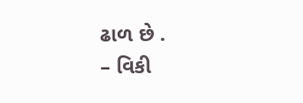ઢાળ છે .
– વિકી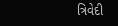ત્રિવેદી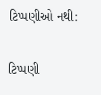ટિપ્પણીઓ નથી:

ટિપ્પણી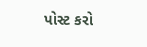પોસ્ટ કરો